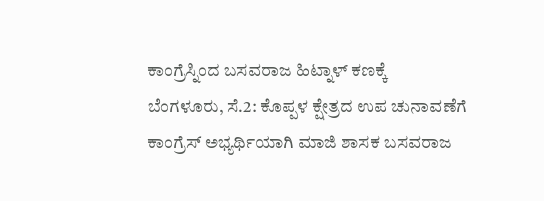ಕಾಂಗ್ರೆಸ್ನಿಂದ ಬಸವರಾಜ ಹಿಟ್ನಾಳ್ ಕಣಕ್ಕೆ
ಬೆಂಗಳೂರು, ಸೆ.2: ಕೊಪ್ಪಳ ಕ್ಷೇತ್ರದ ಉಪ ಚುನಾವಣೆಗೆ ಕಾಂಗ್ರೆಸ್ ಅಭ್ಯರ್ಥಿಯಾಗಿ ಮಾಜಿ ಶಾಸಕ ಬಸವರಾಜ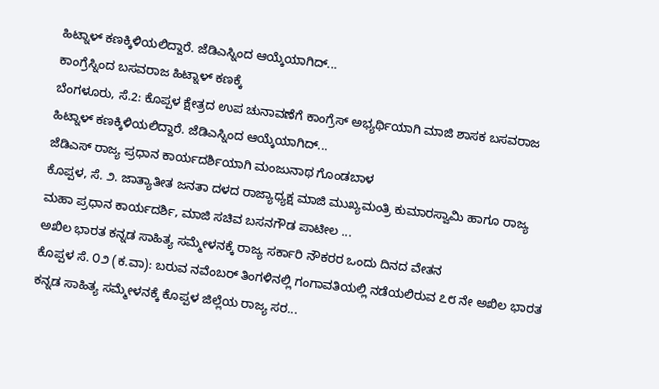ಹಿಟ್ನಾಳ್ ಕಣಕ್ಕಿಳಿಯಲಿದ್ದಾರೆ. ಜೆಡಿಎಸ್ನಿಂದ ಆಯ್ಕೆಯಾಗಿದ್...
ಕಾಂಗ್ರೆಸ್ನಿಂದ ಬಸವರಾಜ ಹಿಟ್ನಾಳ್ ಕಣಕ್ಕೆ
ಬೆಂಗಳೂರು, ಸೆ.2: ಕೊಪ್ಪಳ ಕ್ಷೇತ್ರದ ಉಪ ಚುನಾವಣೆಗೆ ಕಾಂಗ್ರೆಸ್ ಅಭ್ಯರ್ಥಿಯಾಗಿ ಮಾಜಿ ಶಾಸಕ ಬಸವರಾಜ ಹಿಟ್ನಾಳ್ ಕಣಕ್ಕಿಳಿಯಲಿದ್ದಾರೆ. ಜೆಡಿಎಸ್ನಿಂದ ಆಯ್ಕೆಯಾಗಿದ್...
ಜೆಡಿಎಸ್ ರಾಜ್ಯ ಪ್ರಧಾನ ಕಾರ್ಯದರ್ಶಿಯಾಗಿ ಮಂಜುನಾಥ ಗೊಂಡಬಾಳ
ಕೊಪ್ಪಳ, ಸೆ. ೨. ಜಾತ್ಯಾತೀತ ಜನತಾ ದಳದ ರಾಜ್ಯಾಧ್ಯಕ್ಷ ಮಾಜಿ ಮುಖ್ಯಮಂತ್ರಿ ಕುಮಾರಸ್ವಾಮಿ ಹಾಗೂ ರಾಜ್ಯ ಮಹಾ ಪ್ರಧಾನ ಕಾರ್ಯದರ್ಶಿ, ಮಾಜಿ ಸಚಿವ ಬಸನಗೌಡ ಪಾಟೀಲ ...
ಅಖಿಲ ಭಾರತ ಕನ್ನಡ ಸಾಹಿತ್ಯ ಸಮ್ಮೇಳನಕ್ಕೆ ರಾಜ್ಯ ಸರ್ಕಾರಿ ನೌಕರರ ಒಂದು ದಿನದ ವೇತನ
ಕೊಪ್ಪಳ ಸೆ. ೦೨ (ಕ.ವಾ): ಬರುವ ನವೆಂಬರ್ ತಿಂಗಳಿನಲ್ಲಿ ಗಂಗಾವತಿಯಲ್ಲಿ ನಡೆಯಲಿರುವ ೭೮ ನೇ ಅಖಿಲ ಭಾರತ ಕನ್ನಡ ಸಾಹಿತ್ಯ ಸಮ್ಮೇಳನಕ್ಕೆ ಕೊಪ್ಪಳ ಜಿಲ್ಲೆಯ ರಾಜ್ಯ ಸರ...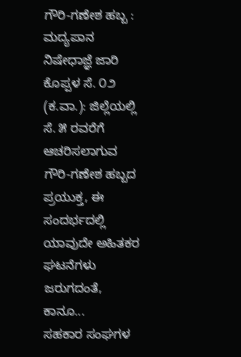ಗೌರಿ-ಗಣೇಶ ಹಬ್ಬ : ಮದ್ಯಪಾನ ನಿಷೇಧಾಜ್ಞೆ ಜಾರಿ
ಕೊಪ್ಪಳ ಸೆ. ೦೨ (ಕ.ವಾ.): ಜಿಲ್ಲೆಯಲ್ಲಿ ಸೆ. ೫ ರವರೆಗೆ ಆಚರಿಸಲಾಗುವ ಗೌರಿ-ಗಣೇಶ ಹಬ್ಬದ ಪ್ರಯುಕ್ತ, ಈ ಸಂದರ್ಭದಲ್ಲಿ ಯಾವುದೇ ಅಹಿತಕರ ಘಟನೆಗಳು ಜರುಗದಂತೆ, ಕಾನೂ...
ಸಹಕಾರ ಸಂಘಗಳ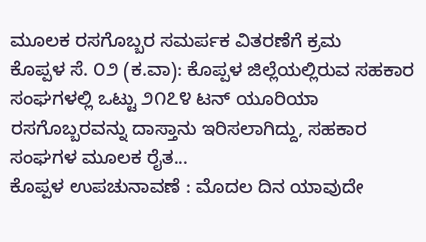ಮೂಲಕ ರಸಗೊಬ್ಬರ ಸಮರ್ಪಕ ವಿತರಣೆಗೆ ಕ್ರಮ
ಕೊಪ್ಪಳ ಸೆ. ೦೨ (ಕ.ವಾ): ಕೊಪ್ಪಳ ಜಿಲ್ಲೆಯಲ್ಲಿರುವ ಸಹಕಾರ ಸಂಘಗಳಲ್ಲಿ ಒಟ್ಟು ೨೧೭೪ ಟನ್ ಯೂರಿಯಾ ರಸಗೊಬ್ಬರವನ್ನು ದಾಸ್ತಾನು ಇರಿಸಲಾಗಿದ್ದು, ಸಹಕಾರ ಸಂಘಗಳ ಮೂಲಕ ರೈತ...
ಕೊಪ್ಪಳ ಉಪಚುನಾವಣೆ : ಮೊದಲ ದಿನ ಯಾವುದೇ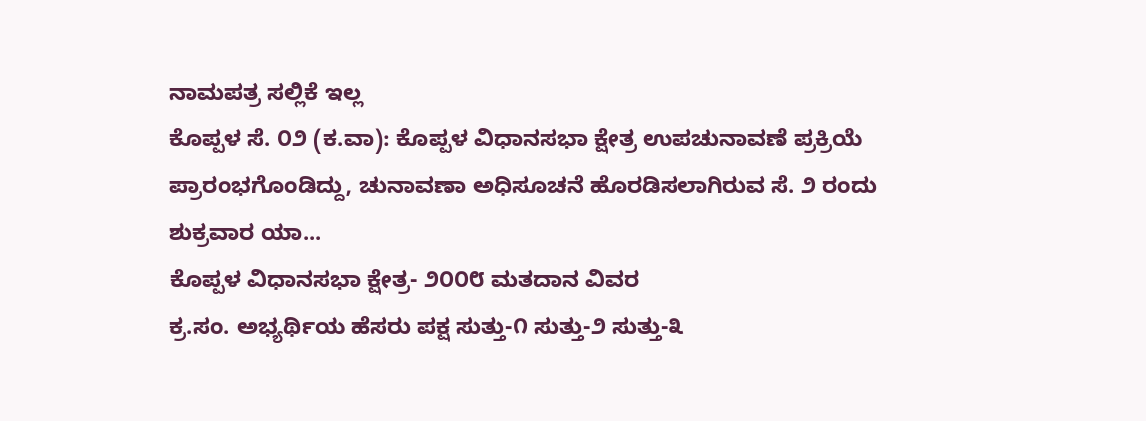ನಾಮಪತ್ರ ಸಲ್ಲಿಕೆ ಇಲ್ಲ
ಕೊಪ್ಪಳ ಸೆ. ೦೨ (ಕ.ವಾ): ಕೊಪ್ಪಳ ವಿಧಾನಸಭಾ ಕ್ಷೇತ್ರ ಉಪಚುನಾವಣೆ ಪ್ರಕ್ರಿಯೆ ಪ್ರಾರಂಭಗೊಂಡಿದ್ದು, ಚುನಾವಣಾ ಅಧಿಸೂಚನೆ ಹೊರಡಿಸಲಾಗಿರುವ ಸೆ. ೨ ರಂದು ಶುಕ್ರವಾರ ಯಾ...
ಕೊಪ್ಪಳ ವಿಧಾನಸಭಾ ಕ್ಷೇತ್ರ- ೨೦೦೮ ಮತದಾನ ವಿವರ
ಕ್ರ.ಸಂ. ಅಭ್ಯರ್ಥಿಯ ಹೆಸರು ಪಕ್ಷ ಸುತ್ತು-೧ ಸುತ್ತು-೨ ಸುತ್ತು-೩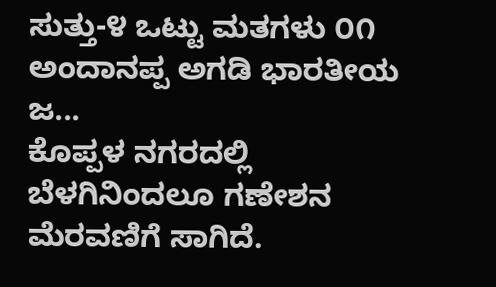ಸುತ್ತು-೪ ಒಟ್ಟು ಮತಗಳು ೦೧ ಅಂದಾನಪ್ಪ ಅಗಡಿ ಭಾರತೀಯ ಜ...
ಕೊಪ್ಪಳ ನಗರದಲ್ಲಿ ಬೆಳಗಿನಿಂದಲೂ ಗಣೇಶನ ಮೆರವಣಿಗೆ ಸಾಗಿದೆ.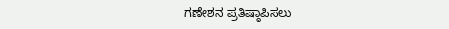ಗಣೇಶನ ಪ್ರತಿಷ್ಠಾಪಿಸಲು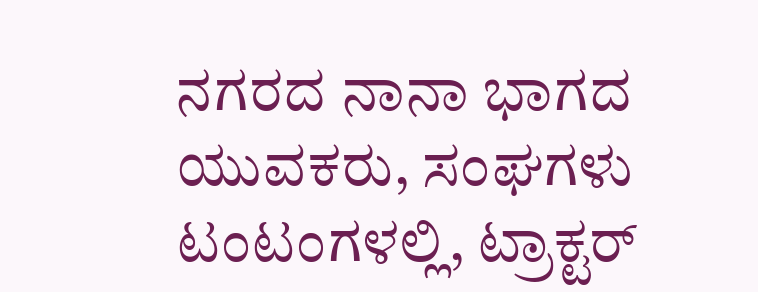ನಗರದ ನಾನಾ ಭಾಗದ ಯುವಕರು, ಸಂಘಗಳು ಟಂಟಂಗಳಲ್ಲಿ, ಟ್ರಾಕ್ಟರ್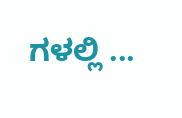ಗಳಲ್ಲಿ ...